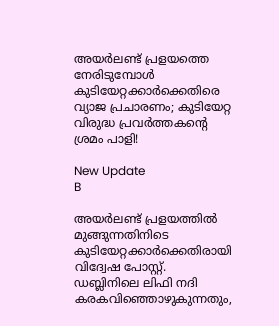അയർലണ്ട് പ്രളയത്തെ നേരിടുമ്പോൾ കുടിയേറ്റക്കാർക്കെതിരെ വ്യാജ പ്രചാരണം; കുടിയേറ്റ വിരുദ്ധ പ്രവർത്തകന്റെ ശ്രമം പാളി!

New Update
B

അയര്‍ലണ്ട് പ്രളയത്തില്‍ മുങ്ങുന്നതിനിടെ കുടിയേറ്റക്കാര്‍ക്കെതിരായി വിദ്വേഷ പോസ്റ്റ്. ഡബ്ലിനിലെ ലിഫി നദി കരകവിഞ്ഞൊഴുകുന്നതും,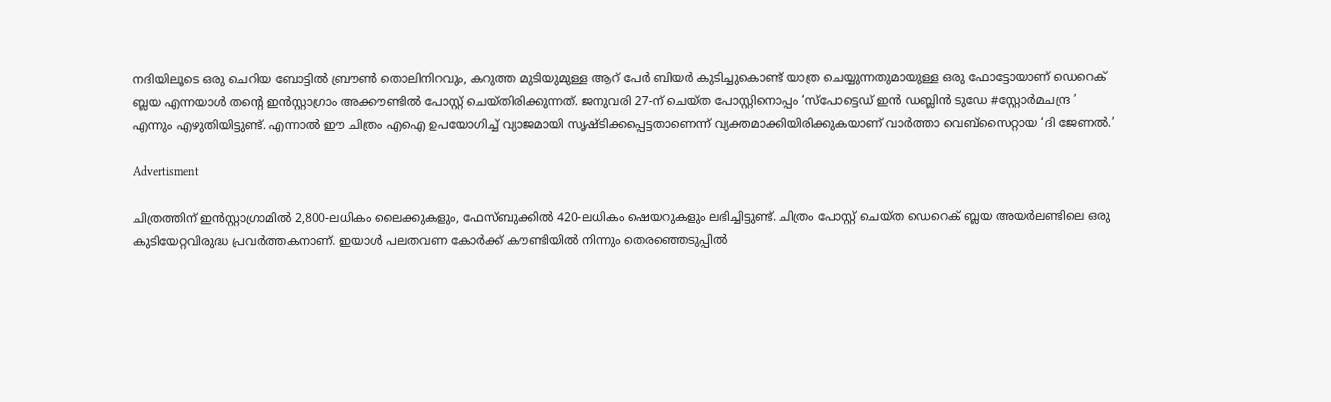നദിയിലൂടെ ഒരു ചെറിയ ബോട്ടില്‍ ബ്രൗണ്‍ തൊലിനിറവും, കറുത്ത മുടിയുമുള്ള ആറ് പേര്‍ ബിയര്‍ കുടിച്ചുകൊണ്ട് യാത്ര ചെയ്യുന്നതുമായുള്ള ഒരു ഫോട്ടോയാണ് ഡെറെക് ബ്ലയ എന്നയാള്‍ തന്റെ ഇന്‍സ്റ്റാഗ്രാം അക്കൗണ്ടില്‍ പോസ്റ്റ് ചെയ്തിരിക്കുന്നത്. ജനുവരി 27-ന് ചെയ്ത പോസ്റ്റിനൊപ്പം ‘സ്പോട്ടെഡ് ഇൻ ഡബ്ലിൻ ടുഡേ #സ്റ്റോർമചന്ദ്ര ’ എന്നും എഴുതിയിട്ടുണ്ട്. എന്നാല്‍ ഈ ചിത്രം എഐ ഉപയോഗിച്ച് വ്യാജമായി സൃഷ്ടിക്കപ്പെട്ടതാണെന്ന് വ്യക്തമാക്കിയിരിക്കുകയാണ് വാര്‍ത്താ വെബ്‌സൈറ്റായ ‘ദി ജേണല്‍.’

Advertisment

ചിത്രത്തിന് ഇന്‍സ്റ്റാഗ്രാമില്‍ 2,800-ലധികം ലൈക്കുകളും, ഫേസ്ബുക്കില്‍ 420-ലധികം ഷെയറുകളും ലഭിച്ചിട്ടുണ്ട്. ചിത്രം പോസ്റ്റ് ചെയ്ത ഡെറെക് ബ്ലയ അയര്‍ലണ്ടിലെ ഒരു കുടിയേറ്റവിരുദ്ധ പ്രവര്‍ത്തകനാണ്. ഇയാള്‍ പലതവണ കോര്‍ക്ക് കൗണ്ടിയില്‍ നിന്നും തെരഞ്ഞെടുപ്പില്‍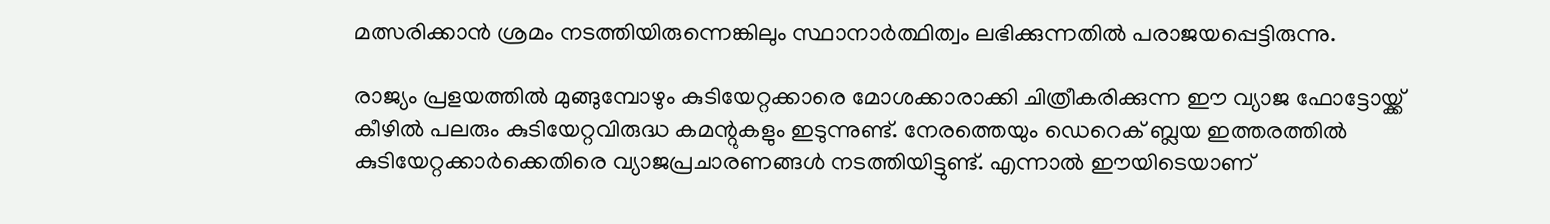മത്സരിക്കാന്‍ ശ്രമം നടത്തിയിരുന്നെങ്കിലും സ്ഥാനാര്‍ത്ഥിത്വം ലഭിക്കുന്നതില്‍ പരാജയപ്പെട്ടിരുന്നു.

രാജ്യം പ്രളയത്തില്‍ മുങ്ങുമ്പോഴും കുടിയേറ്റക്കാരെ മോശക്കാരാക്കി ചിത്രീകരിക്കുന്ന ഈ വ്യാജ ഫോട്ടോയ്ക്ക് കീഴില്‍ പലരും കുടിയേറ്റവിരുദ്ധ കമന്റുകളും ഇടുന്നുണ്ട്. നേരത്തെയും ഡെറെക് ബ്ലയ ഇത്തരത്തില്‍ കുടിയേറ്റക്കാര്‍ക്കെതിരെ വ്യാജപ്രചാരണങ്ങള്‍ നടത്തിയിട്ടുണ്ട്. എന്നാല്‍ ഈയിടെയാണ്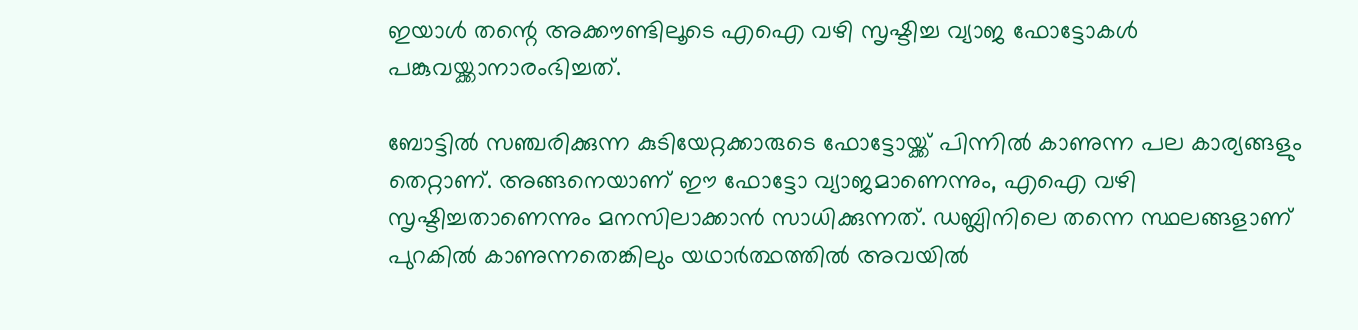ഇയാള്‍ തന്റെ അക്കൗണ്ടിലൂടെ എഐ വഴി സൃഷ്ടിച്ച വ്യാജ ഫോട്ടോകള്‍ പങ്കുവയ്ക്കാനാരംഭിച്ചത്.

ബോട്ടില്‍ സഞ്ചരിക്കുന്ന കുടിയേറ്റക്കാരുടെ ഫോട്ടോയ്ക്ക് പിന്നില്‍ കാണുന്ന പല കാര്യങ്ങളും തെറ്റാണ്. അങ്ങനെയാണ് ഈ ഫോട്ടോ വ്യാജമാണെന്നും, എഐ വഴി സൃഷ്ടിച്ചതാണെന്നും മനസിലാക്കാന്‍ സാധിക്കുന്നത്. ഡബ്ലിനിലെ തന്നെ സ്ഥലങ്ങളാണ് പുറകില്‍ കാണുന്നതെങ്കിലും യഥാര്‍ത്ഥത്തില്‍ അവയില്‍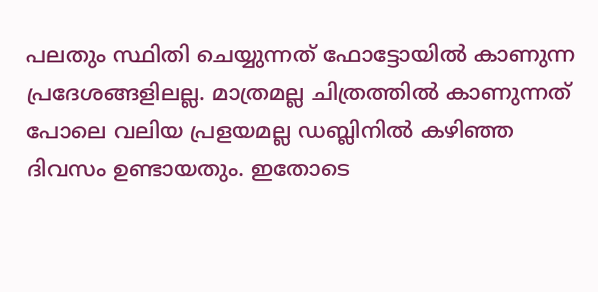പലതും സ്ഥിതി ചെയ്യുന്നത് ഫോട്ടോയില്‍ കാണുന്ന പ്രദേശങ്ങളിലല്ല. മാത്രമല്ല ചിത്രത്തില്‍ കാണുന്നത് പോലെ വലിയ പ്രളയമല്ല ഡബ്ലിനില്‍ കഴിഞ്ഞ ദിവസം ഉണ്ടായതും. ഇതോടെ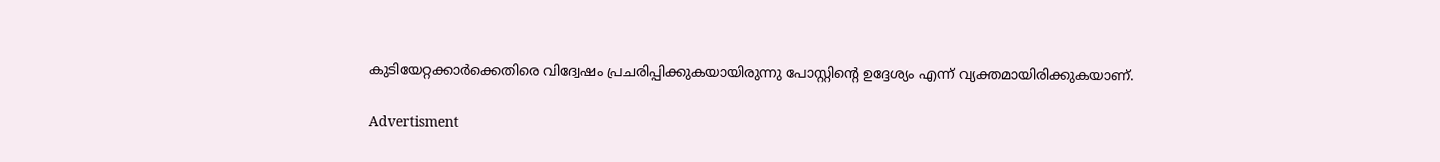കുടിയേറ്റക്കാര്‍ക്കെതിരെ വിദ്വേഷം പ്രചരിപ്പിക്കുകയായിരുന്നു പോസ്റ്റിന്റെ ഉദ്ദേശ്യം എന്ന് വ്യക്തമായിരിക്കുകയാണ്.

Advertisment